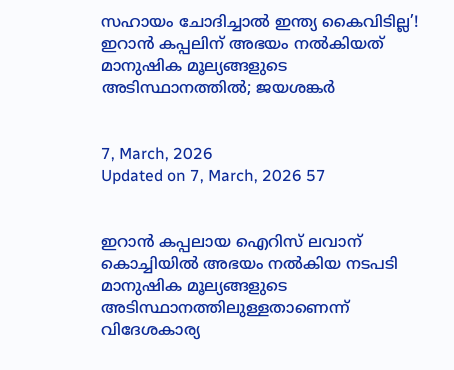സഹായം ചോദിച്ചാൽ ഇന്ത്യ കൈവിടില്ല’! ഇറാൻ കപ്പലിന് അഭയം നൽകിയത് മാനുഷിക മൂല്യങ്ങളുടെ അടിസ്ഥാനത്തിൽ; ജയശങ്കർ


7, March, 2026
Updated on 7, March, 2026 57


ഇറാൻ കപ്പലായ ഐറിസ് ലവാന് കൊച്ചിയിൽ അഭയം നൽകിയ നടപടി മാനുഷിക മൂല്യങ്ങളുടെ അടിസ്ഥാനത്തിലുള്ളതാണെന്ന് വിദേശകാര്യ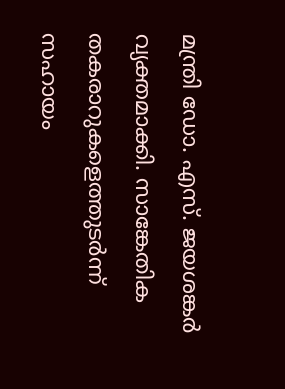മന്ത്രി ഡോ. എസ്. ജയശങ്കർ വ്യക്തമാക്കി. സാങ്കേതിക തകരാറുകളെത്തുടർന്ന് സഹായം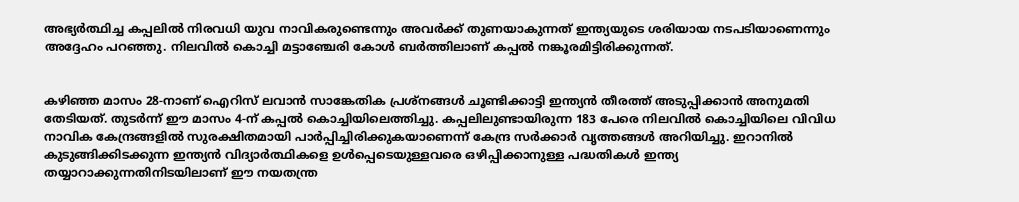അഭ്യർത്ഥിച്ച കപ്പലിൽ നിരവധി യുവ നാവികരുണ്ടെന്നും അവർക്ക് തുണയാകുന്നത് ഇന്ത്യയുടെ ശരിയായ നടപടിയാണെന്നും അദ്ദേഹം പറഞ്ഞു. നിലവിൽ കൊച്ചി മട്ടാഞ്ചേരി കോൾ ബർത്തിലാണ് കപ്പൽ നങ്കൂരമിട്ടിരിക്കുന്നത്.


കഴിഞ്ഞ മാസം 28-നാണ് ഐറിസ് ലവാൻ സാങ്കേതിക പ്രശ്നങ്ങൾ ചൂണ്ടിക്കാട്ടി ഇന്ത്യൻ തീരത്ത് അടുപ്പിക്കാൻ അനുമതി തേടിയത്. തുടർന്ന് ഈ മാസം 4-ന് കപ്പൽ കൊച്ചിയിലെത്തിച്ചു. കപ്പലിലുണ്ടായിരുന്ന 183 പേരെ നിലവിൽ കൊച്ചിയിലെ വിവിധ നാവിക കേന്ദ്രങ്ങളിൽ സുരക്ഷിതമായി പാർപ്പിച്ചിരിക്കുകയാണെന്ന് കേന്ദ്ര സർക്കാർ വൃത്തങ്ങൾ അറിയിച്ചു. ഇറാനിൽ കുടുങ്ങിക്കിടക്കുന്ന ഇന്ത്യൻ വിദ്യാർത്ഥികളെ ഉൾപ്പെടെയുള്ളവരെ ഒഴിപ്പിക്കാനുള്ള പദ്ധതികൾ ഇന്ത്യ തയ്യാറാക്കുന്നതിനിടയിലാണ് ഈ നയതന്ത്ര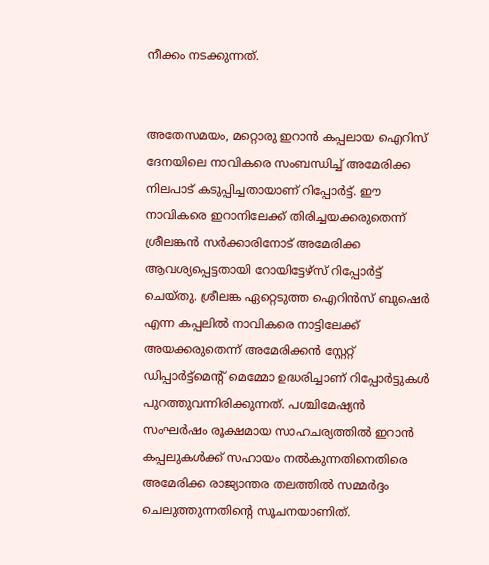നീക്കം നടക്കുന്നത്.


അതേസമയം, മറ്റൊരു ഇറാൻ കപ്പലായ ഐറിസ് ദേനയിലെ നാവികരെ സംബന്ധിച്ച് അമേരിക്ക നിലപാട് കടുപ്പിച്ചതായാണ് റിപ്പോർട്ട്. ഈ നാവികരെ ഇറാനിലേക്ക് തിരിച്ചയക്കരുതെന്ന് ശ്രീലങ്കൻ സർക്കാരിനോട് അമേരിക്ക ആവശ്യപ്പെട്ടതായി റോയിട്ടേഴ്‌സ് റിപ്പോർട്ട് ചെയ്തു. ശ്രീലങ്ക ഏറ്റെടുത്ത ഐറിൻസ് ബുഷെർ എന്ന കപ്പലിൽ നാവികരെ നാട്ടിലേക്ക് അയക്കരുതെന്ന് അമേരിക്കൻ സ്റ്റേറ്റ് ഡിപ്പാർട്ട്‌മെന്റ് മെമ്മോ ഉദ്ധരിച്ചാണ് റിപ്പോർട്ടുകൾ പുറത്തുവന്നിരിക്കുന്നത്. പശ്ചിമേഷ്യൻ സംഘർഷം രൂക്ഷമായ സാഹചര്യത്തിൽ ഇറാൻ കപ്പലുകൾക്ക് സഹായം നൽകുന്നതിനെതിരെ അമേരിക്ക രാജ്യാന്തര തലത്തിൽ സമ്മർദ്ദം ചെലുത്തുന്നതിന്റെ സൂചനയാണിത്.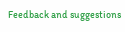Feedback and suggestions